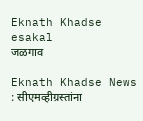Eknath Khadse  esakal
जळगाव

Eknath Khadse News : सीएमव्हीग्रस्तांना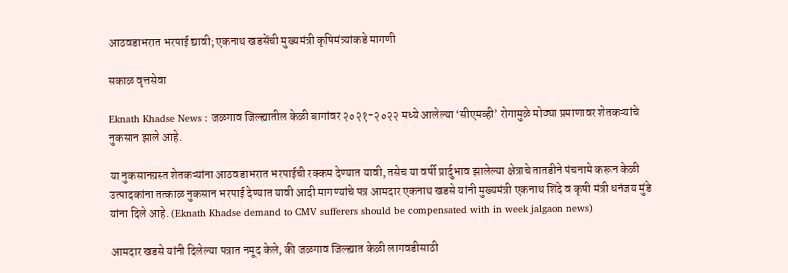आठवडाभरात भरपाई द्यावी; एकनाथ खडसेंची मुख्यमंत्री कृषिमंत्र्यांकडे मागणी

सकाळ वृत्तसेवा

Eknath Khadse News : जळगाव जिल्ह्यातील केळी बागांवर २०२१-२०२२ मध्ये आलेल्या ‘सीएमव्ही’ रोगामुळे मोठ्या प्रमाणावर शेतकऱ्यांचे नुकसान झाले आहे.

या नुकसानग्रस्त शेतकऱ्यांना आठवडाभरात भरपाईची रक्कम देण्यात यावी, तसेच या वर्षी प्रार्दुभाव झालेल्या क्षेत्राचे तातडीने पंचनामे करून केळी उत्पादकांना तत्काळ नुकसान भरपाई देण्यात यावी आदी मागण्यांचे पत्र आमदार एकनाथ खडसे यांनी मुख्यमंत्री एकनाथ शिंदे व कृषी मंत्री धनंजय मुंडे यांना दिले आहे. (Eknath Khadse demand to CMV sufferers should be compensated with in week jalgaon news)

आमदार खडसे यांनी दिलेल्या पत्रात नमूद केले, की जळगाव जिल्ह्यात केळी लागवडीसाठी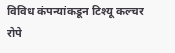विविध कंपन्यांकडून टिश्यू कल्चर रोपे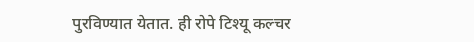पुरविण्यात येतात. ही रोपे टिश्यू कल्चर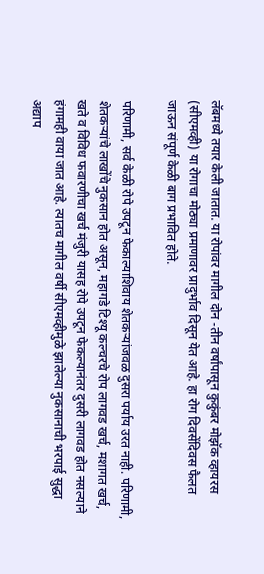लॅबमध्ये तयार केली जातात. या रोपांवर मागील दोन -तीन वर्षांपासून कुकुंबर मोझॅक व्हायरस (सीएमव्ही) या रोगाचा मोठ्या प्रमाणावर प्रादुर्भाव दिसून येत आहे. हा रोग दिवसेंदिवस फैलत जाऊन संपूर्ण केळी बाग प्रभावित होते.

परिणामी, सर्व केळी रोपे उपटून फेकाल्याशिवाय शेतकऱ्यांजवळ दुसरा पर्याय उरत नाही. परिणामी, शेतकऱ्यांचे लाखोंचे नुकसान होत असून, महागडे टिश्यू कल्चरचे रोप लागवड खर्च, मशागत खर्च, खते व विविध फवारणीचा खर्च मंजुरी यासह रोपे उपटून फेकल्यानंतर दुसरी लागवड होत नसल्याने हंगामही वाया जात आहे. त्यातच मागील वर्षी सीएमव्हीमुळे झालेल्या नुकसानाची भरपाई सुद्धा अद्याप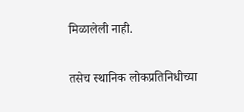मिळालेली नाही.

तसेच स्थानिक लोकप्रतिनिधीच्या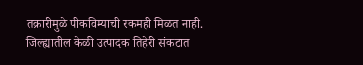तक्रारीमुळे पीकविम्याची रकमही मिळत नाही. जिल्ह्यातील केळी उत्पादक तिहेरी संकटात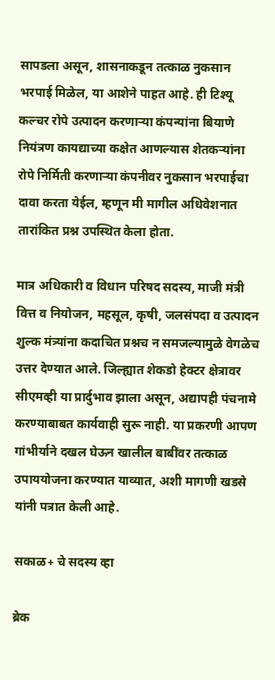सापडला असून, शासनाकडून तत्काळ नुकसान भरपाई मिळेल, या आशेने पाहत आहे. ही टिश्यू कल्चर रोपे उत्पादन करणाऱ्या कंपन्यांना बियाणे नियंत्रण कायद्याच्या कक्षेत आणल्यास शेतकऱ्यांना रोपे निर्मिती करणाऱ्या कंपनीवर नुकसान भरपाईचा दावा करता येईल, म्हणून मी मागील अधिवेशनात तारांकित प्रश्न उपस्थित केला होता.

मात्र अधिकारी व विधान परिषद सदस्य, माजी मंत्री वित्त व नियोजन, महसूल, कृषी, जलसंपदा व उत्पादन शुल्क मंत्र्यांना कदाचित प्रश्नच न समजल्यामुळे वेगळेच उत्तर देण्यात आले. जिल्ह्यात शेकडो हेक्टर क्षेत्रावर सीएमव्ही या प्रार्दुभाव झाला असून, अद्यापही पंचनामे करण्याबाबत कार्यवाही सुरू नाही. या प्रकरणी आपण गांभीर्याने दखल घेऊन खालील बाबींवर तत्काळ उपाययोजना करण्यात याव्यात, अशी मागणी खडसे यांनी पत्रात केली आहे.

सकाळ+ चे सदस्य व्हा

ब्रेक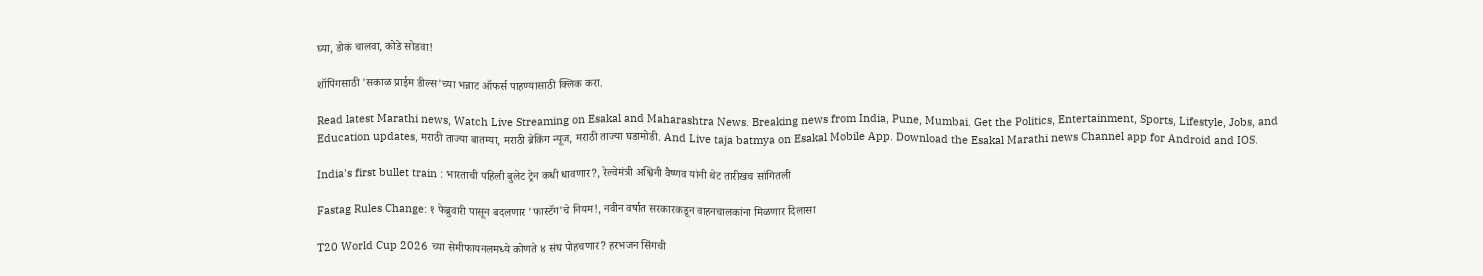घ्या, डोकं चालवा, कोडे सोडवा!

शॉपिंगसाठी 'सकाळ प्राईम डील्स'च्या भन्नाट ऑफर्स पाहण्यासाठी क्लिक करा.

Read latest Marathi news, Watch Live Streaming on Esakal and Maharashtra News. Breaking news from India, Pune, Mumbai. Get the Politics, Entertainment, Sports, Lifestyle, Jobs, and Education updates, मराठी ताज्या बातम्या, मराठी ब्रेकिंग न्यूज, मराठी ताज्या घडामोडी. And Live taja batmya on Esakal Mobile App. Download the Esakal Marathi news Channel app for Android and IOS.

India's first bullet train : भारताची पहिली बुलेट ट्रेन कधी धावणार?, रेल्वेमंत्री अश्विनी वैष्णव यांनी थेट तारीखच सांगितली

Fastag Rules Change: १ फेब्रुवारी पासून बदलणार 'फास्टॅग'चे नियम!, नवीन वर्षात सरकारकडून वाहनचालकांना मिळणार दिलासा

T20 World Cup 2026 च्या सेमीफायनलमध्ये कोणते ४ संघ पोहचणार? हरभजन सिंगची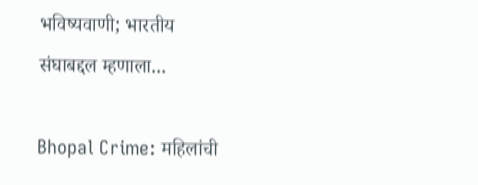भविष्यवाणी; भारतीय संघाबद्दल म्हणाला...

Bhopal Crime: महिलांची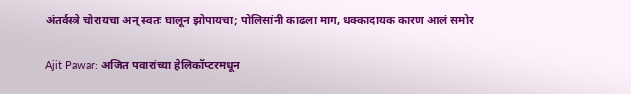अंतर्वस्त्रे चोरायचा अन् स्वतः घालून झोपायचा; पोलिसांनी काढला माग, धक्कादायक कारण आलं समोर

Ajit Pawar: अजित पवारांच्या हेलिकॉप्टरमधून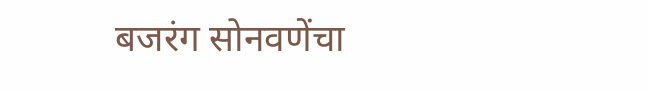बजरंग सोनवणेंचा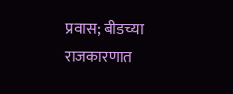प्रवास; बीडच्या राजकारणात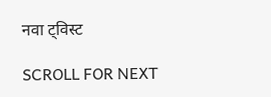नवा ट्विस्ट

SCROLL FOR NEXT